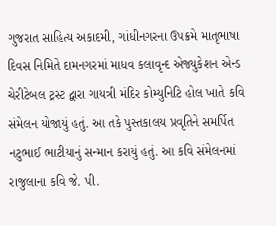ગુજરાત સાહિત્ય અકાદમી, ગાંધીનગરના ઉપક્રમે માતૃભાષા દિવસ નિમિતે દામનગરમાં માધવ કલાવૃન્દ એજ્યુકેશન એન્ડ ચેરીટેબલ ટ્રસ્ટ દ્વારા ગાયત્રી મંદિર કોમ્યુનિટિ હોલ ખાતે કવિ સંમેલન યોજાયું હતું. આ તકે પુસ્તકાલય પ્રવૃતિને સમર્પિત નટુભાઈ ભાટીયાનું સન્માન કરાયું હતું. આ કવિ સંમેલનમાં રાજુલાના કવિ જે. પી.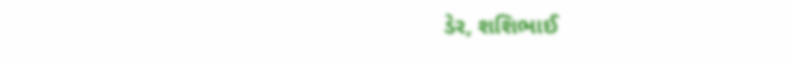ડેર, શશિભાઈ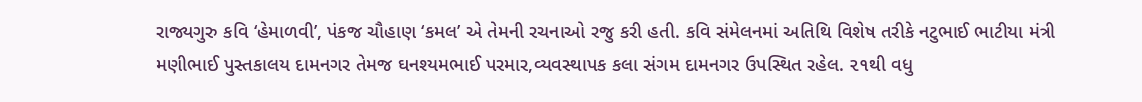રાજ્યગુરુ કવિ ‘હેમાળવી’, પંકજ ચૌહાણ ‘કમલ’ એ તેમની રચનાઓ રજુ કરી હતી. કવિ સંમેલનમાં અતિથિ વિશેષ તરીકે નટુભાઈ ભાટીયા મંત્રી મણીભાઈ પુસ્તકાલય દામનગર તેમજ ઘનશ્યમભાઈ પરમાર,વ્યવસ્થાપક કલા સંગમ દામનગર ઉપસ્થિત રહેલ. ૨૧થી વધુ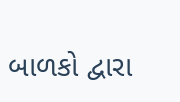બાળકો દ્વારા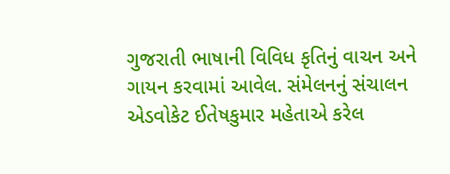ગુજરાતી ભાષાની વિવિધ કૃતિનું વાચન અને ગાયન કરવામાં આવેલ. સંમેલનનું સંચાલન એડવોકેટ ઈતેષકુમાર મહેતાએ કરેલ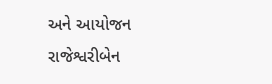અને આયોજન રાજેશ્વરીબેન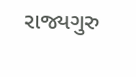રાજ્યગુરુ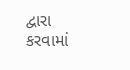દ્વારા કરવામાં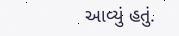આવ્યું હતું.